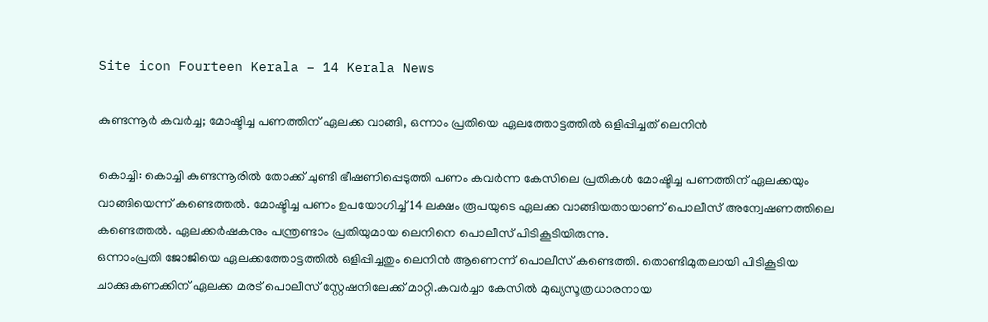Site icon Fourteen Kerala – 14 Kerala News

കുണ്ടന്നൂര്‍ കവര്‍ച്ച; മോഷ്ടിച്ച പണത്തിന് ഏലക്ക വാങ്ങി, ഒന്നാം പ്രതിയെ ഏലത്തോട്ടത്തിൽ ഒളിപ്പിച്ചത് ലെനിൻ

കൊച്ചി: കൊച്ചി കുണ്ടന്നൂരിൽ തോക്ക് ചുണ്ടി ഭീഷണിപ്പെടുത്തി പണം കവർന്ന കേസിലെ പ്രതികള്‍ മോഷ്ടിച്ച പണത്തിന് ഏലക്കയും വാങ്ങിയെന്ന് കണ്ടെത്തൽ. മോഷ്ടിച്ച പണം ഉപയോഗിച്ച് 14 ലക്ഷം രൂപയുടെ ഏലക്ക വാങ്ങിയതായാണ് പൊലീസ് അന്വേഷണത്തിലെ കണ്ടെത്തൽ. ഏലക്കർഷകനും പന്ത്രണ്ടാം പ്രതിയുമായ ലെനിനെ പൊലീസ് പിടികൂടിയിരുന്നു.
ഒന്നാംപ്രതി ജോജിയെ ഏലക്കത്തോട്ടത്തിൽ ഒളിപ്പിച്ചതും ലെനിൻ ആണെന്ന് പൊലീസ് കണ്ടെത്തി. തൊണ്ടിമുതലായി പിടികൂടിയ ചാക്കുകണക്കിന് ഏലക്ക മരട് പൊലീസ് സ്റ്റേഷനിലേക്ക് മാറ്റി.കവര്‍ച്ചാ കേസിൽ മുഖ്യസൂത്രധാരനായ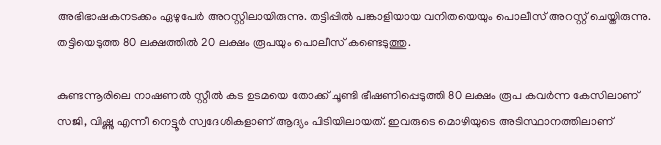അഭിഭാഷകനടക്കം ഏഴുപേർ അറസ്റ്റിലായിരുന്നു. തട്ടിപ്പിൽ പങ്കാളിയായ വനിതയെയും പൊലീസ് അറസ്റ്റ് ചെയ്തിരുന്നു. തട്ടിയെടുത്ത 80 ലക്ഷത്തിൽ 20 ലക്ഷം രൂപയും പൊലീസ് കണ്ടെടുത്തു.

കുണ്ടന്നൂരിലെ നാഷണൽ സ്റ്റീൽ കട ഉടമയെ തോക്ക് ചൂണ്ടി ഭീഷണിപ്പെടുത്തി 80 ലക്ഷം രൂപ കവർന്ന കേസിലാണ് സജി, വിഷ്ണു എന്നീ നെട്ടൂർ സ്വദേശികളാണ് ആദ്യം പിടിയിലായത്. ഇവരുടെ മൊഴിയുടെ അടിസ്ഥാനത്തിലാണ്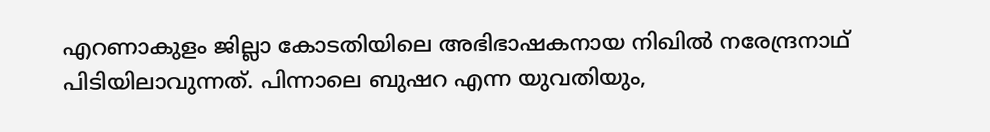എറണാകുളം ജില്ലാ കോടതിയിലെ അഭിഭാഷകനായ നിഖിൽ നരേന്ദ്രനാഥ് പിടിയിലാവുന്നത്. പിന്നാലെ ബുഷറ എന്ന യുവതിയും,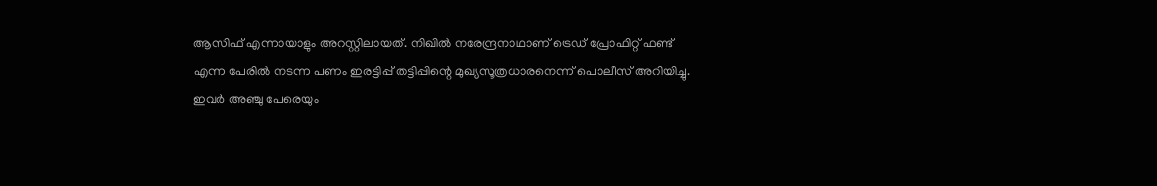ആസിഫ് എന്നായാളും അറസ്റ്റിലായത്. നിഖിൽ നരേന്ദ്രനാഥാണ് ട്രെഡ് പ്രോഫിറ്റ് ഫണ്ട്‌ എന്ന പേരിൽ നടന്ന പണം ഇരട്ടിപ്പ് തട്ടിപ്പിന്റെ മുഖ്യസൂത്രധാരനെന്ന് പൊലീസ് അറിയിച്ചു. ഇവർ അഞ്ചു പേരെയും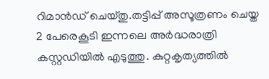റിമാൻഡ് ചെയ്തു.തട്ടിപ്പ് അസൂത്രണം ചെയ്ത 2 പേരെകൂടി ഇന്നലെ അർദ്ധരാത്രി കസ്റ്റഡിയിൽ എടുത്തു. കുറ്റകൃത്യത്തിൽ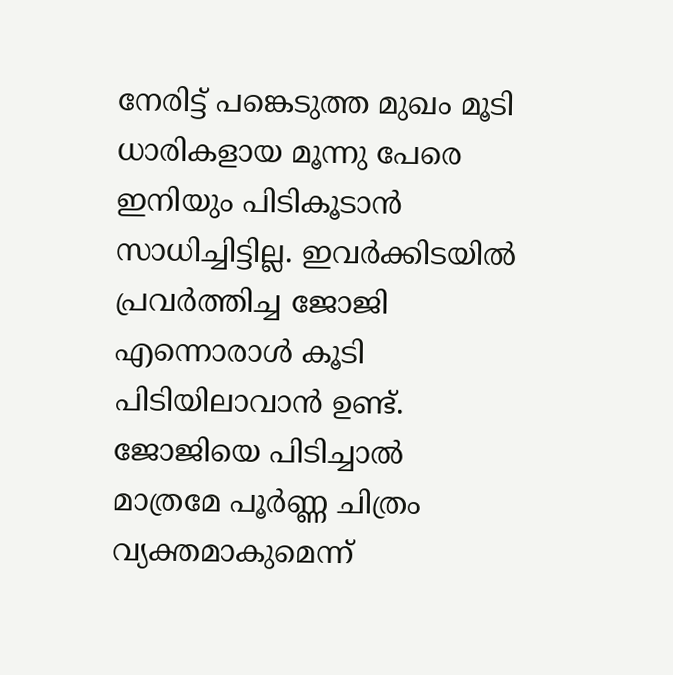നേരിട്ട് പങ്കെടുത്ത മുഖം മൂടി ധാരികളായ മൂന്നു പേരെ ഇനിയും പിടികൂടാൻ സാധിച്ചിട്ടില്ല. ഇവർക്കിടയിൽ പ്രവർത്തിച്ച ജോജി എന്നൊരാൾ കൂടി പിടിയിലാവാൻ ഉണ്ട്. ജോജിയെ പിടിച്ചാൽ മാത്രമേ പൂർണ്ണ ചിത്രം വ്യക്തമാകുമെന്ന്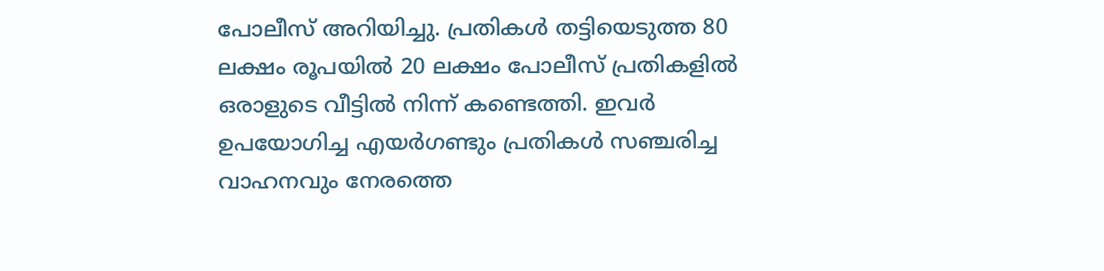പോലീസ് അറിയിച്ചു. പ്രതികൾ തട്ടിയെടുത്ത 80 ലക്ഷം രൂപയിൽ 20 ലക്ഷം പോലീസ് പ്രതികളിൽ ഒരാളുടെ വീട്ടിൽ നിന്ന് കണ്ടെത്തി. ഇവർ ഉപയോഗിച്ച എയർഗണ്ടും പ്രതികൾ സഞ്ചരിച്ച വാഹനവും നേരത്തെ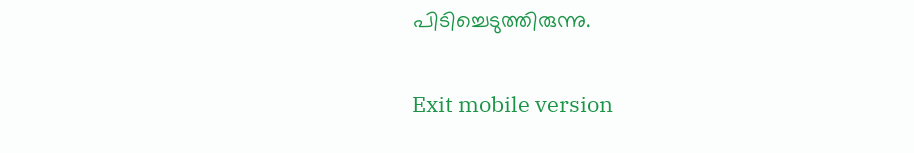പിടിച്ചെടുത്തിരുന്നു.

Exit mobile version